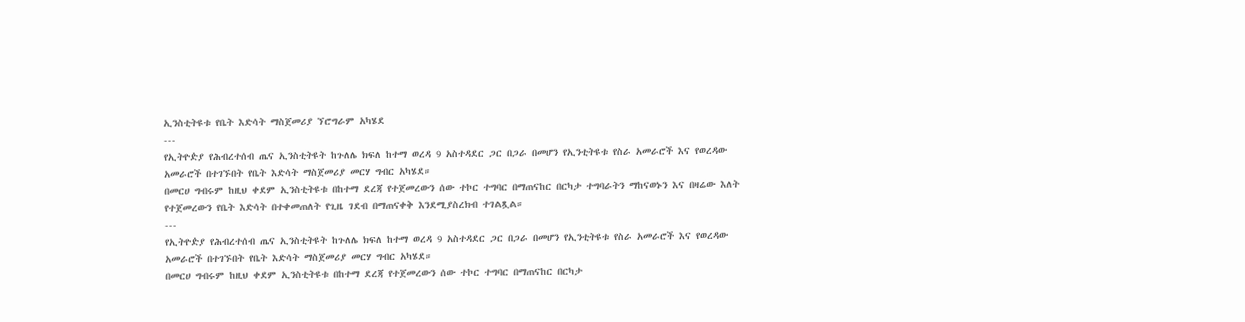ኢንስቲትዩቱ የቤት እድሳት ማስጀመሪያ ኘሮግራም አካሄደ
---
የኢትዮዽያ የሕብረተሰብ ጤና ኢንስቲትዩት ከጉለሌ ክፍለ ከተማ ወረዳ 9 አስተዳደር ጋር በጋራ በመሆን የኢንቲትዩቱ የስራ አመራሮች እና የወረዳው አመራሮች በተገኙበት የቤት እድሳት ማስጀመሪያ መርሃ ግብር አካሄደ።
በመርሀ ግብሩም ከዚህ ቀደም ኢንስቲትዩቱ በከተማ ደረጃ የተጀመረውን ሰው ተኮር ተግባር በማጠናከር በርካታ ተግባራትን ማከናወኑን እና በዛሬው እለት የተጀመረውን የቤት እድሳት በተቀመጠለት የጊዜ ገደብ በማጠናቀቅ እንደሚያስረክብ ተገልጿል።
---
የኢትዮዽያ የሕብረተሰብ ጤና ኢንስቲትዩት ከጉለሌ ክፍለ ከተማ ወረዳ 9 አስተዳደር ጋር በጋራ በመሆን የኢንቲትዩቱ የስራ አመራሮች እና የወረዳው አመራሮች በተገኙበት የቤት እድሳት ማስጀመሪያ መርሃ ግብር አካሄደ።
በመርሀ ግብሩም ከዚህ ቀደም ኢንስቲትዩቱ በከተማ ደረጃ የተጀመረውን ሰው ተኮር ተግባር በማጠናከር በርካታ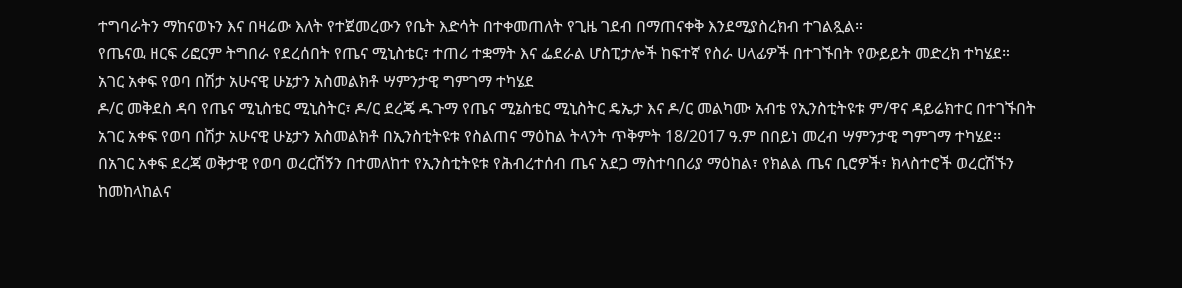ተግባራትን ማከናወኑን እና በዛሬው እለት የተጀመረውን የቤት እድሳት በተቀመጠለት የጊዜ ገደብ በማጠናቀቅ እንደሚያስረክብ ተገልጿል።
የጤናዉ ዘርፍ ሪፎርም ትግበራ የደረሰበት የጤና ሚኒስቴር፣ ተጠሪ ተቋማት እና ፌደራል ሆስፒታሎች ከፍተኛ የስራ ሀላፊዎች በተገኙበት የውይይት መድረክ ተካሄደ።
አገር አቀፍ የወባ በሽታ አሁናዊ ሁኔታን አስመልክቶ ሣምንታዊ ግምገማ ተካሄደ
ዶ/ር መቅደስ ዳባ የጤና ሚኒስቴር ሚኒስትር፣ ዶ/ር ደረጄ ዱጉማ የጤና ሚኔስቴር ሚኒስትር ዴኤታ እና ዶ/ር መልካሙ አብቴ የኢንስቲትዩቱ ም/ዋና ዳይሬክተር በተገኙበት አገር አቀፍ የወባ በሽታ አሁናዊ ሁኔታን አስመልክቶ በኢንስቲትዩቱ የስልጠና ማዕከል ትላንት ጥቅምት 18/2017 ዓ.ም በበይነ መረብ ሣምንታዊ ግምገማ ተካሄደ፡፡
በአገር አቀፍ ደረጃ ወቅታዊ የወባ ወረርሽኝን በተመለከተ የኢንስቲትዩቱ የሕብረተሰብ ጤና አደጋ ማስተባበሪያ ማዕከል፣ የክልል ጤና ቢሮዎች፣ ክላስተሮች ወረርሽኙን ከመከላከልና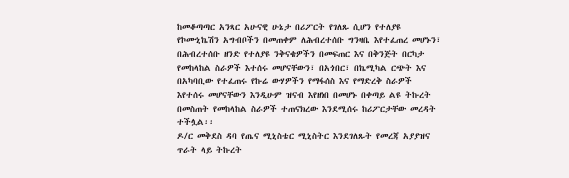ከመቆጣጣር አንጻር አሁናዊ ሁኔታ በሪፖርት የገለጹ ሲሆን የተለያዩ የኮሙኒኬሽን አግብቦችን በመጠቀም ለሕብረተሰቡ ግንዛቤ እየተፈጠረ መሆኑን፣ በሕብረተሰቡ ዘንድ የተለያዩ ንቅናቄዎችን በመፍጠር እና በቅንጅት በርካታ የመከላከል ስራዎች እተሰሩ መሆናቸውን፣ በአጎበር፣ በኬሚካል ርጭት እና በአካባቢው የተፈጠሩ የኩሬ ውሃዎችን የማፋሰስ እና የማድረቅ ስራዎች እየተሰሩ መሆናቸውን እንዲሁም ዝናብ እየዘነበ በመሆኑ በቀጣይ ልዩ ትኩረት በመስጠት የመከላከል ስራዎች ተጠናክረው እንደሚሰሩ ከሪፖርታቸው መረዳት ተችሏል፡፡
ዶ/ር መቅደስ ዳባ የጤና ሚኒስቴር ሚኒስትር እንደገለጹት የመረጃ አያያዝና ጥራት ላይ ትኩረት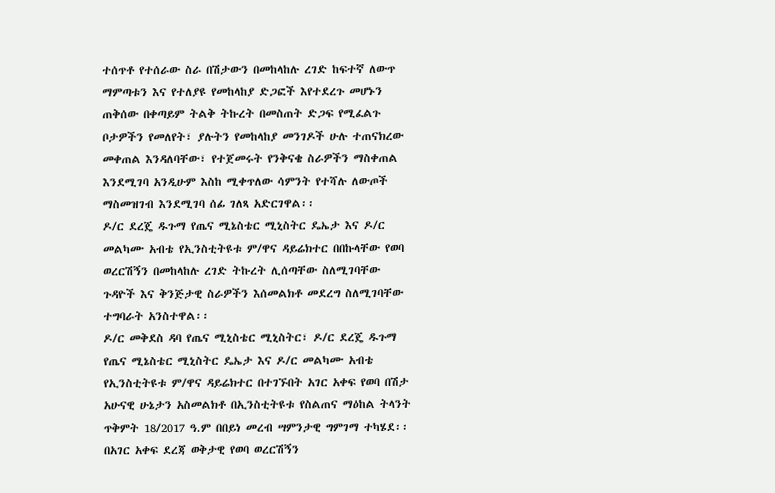ተሰጥቶ የተሰራው ስራ በሽታውን በመከላከሉ ረገድ ከፍተኛ ለውጥ ማምጣቱን እና የተለያዩ የመከላከያ ድጋፎች እየተደረጉ መሆኑን ጠቅሰው በቀጣይም ትልቅ ትኩረት በመስጠት ድጋፍ የሚፈልጉ ቦታዎችን የመለየት፣ ያሉትን የመከላከያ መንገዶች ሁሉ ተጠናክረው መቀጠል እንዳለባቸው፣ የተጀመሩት የንቅናቄ ስራዎችን ማስቀጠል እንደሚገባ አንዲሁም እስከ ሚቀጥለው ሳምንት የተሻሉ ለውጦች ማስመዝገብ እንደሚገባ ሰፊ ገለጻ አድርገዋል፡፡
ዶ/ር ደረጄ ዱጉማ የጤና ሚኔስቴር ሚኒስትር ዴኤታ እና ዶ/ር መልካሙ አብቴ የኢንስቲትዩቱ ም/ዋና ዳይሬክተር በበኩላቸው የወባ ወረርሽኝን በመከላከሉ ረገድ ትኩረት ሊሰጣቸው ስለሚገባቸው ጉዳዮች እና ቅንጅታዊ ስራዎችን እሰመልክቶ መደረግ ስለሚገባቸው ተግባራት አንስተዋል፡፡
ዶ/ር መቅደስ ዳባ የጤና ሚኒስቴር ሚኒስትር፣ ዶ/ር ደረጄ ዱጉማ የጤና ሚኔስቴር ሚኒስትር ዴኤታ እና ዶ/ር መልካሙ አብቴ የኢንስቲትዩቱ ም/ዋና ዳይሬክተር በተገኙበት አገር አቀፍ የወባ በሽታ አሁናዊ ሁኔታን አስመልክቶ በኢንስቲትዩቱ የስልጠና ማዕከል ትላንት ጥቅምት 18/2017 ዓ.ም በበይነ መረብ ሣምንታዊ ግምገማ ተካሄደ፡፡
በአገር አቀፍ ደረጃ ወቅታዊ የወባ ወረርሽኝን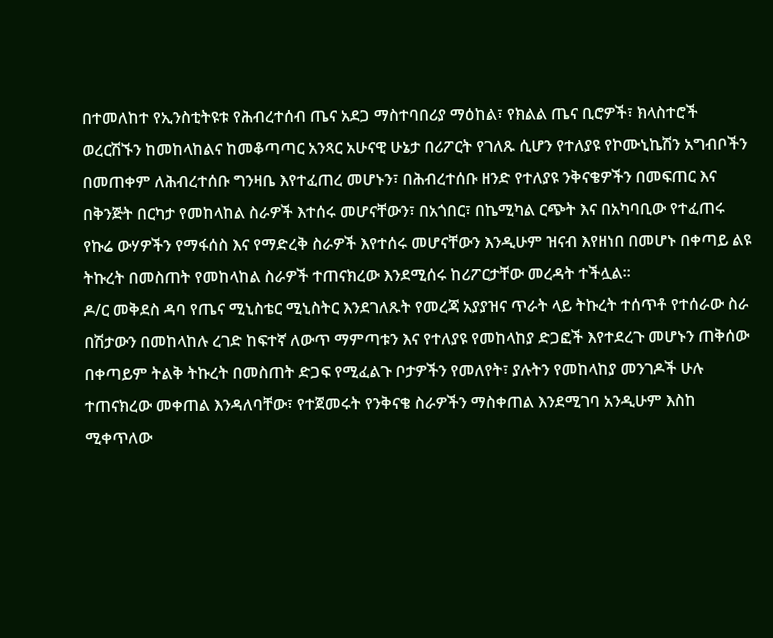በተመለከተ የኢንስቲትዩቱ የሕብረተሰብ ጤና አደጋ ማስተባበሪያ ማዕከል፣ የክልል ጤና ቢሮዎች፣ ክላስተሮች ወረርሽኙን ከመከላከልና ከመቆጣጣር አንጻር አሁናዊ ሁኔታ በሪፖርት የገለጹ ሲሆን የተለያዩ የኮሙኒኬሽን አግብቦችን በመጠቀም ለሕብረተሰቡ ግንዛቤ እየተፈጠረ መሆኑን፣ በሕብረተሰቡ ዘንድ የተለያዩ ንቅናቄዎችን በመፍጠር እና በቅንጅት በርካታ የመከላከል ስራዎች እተሰሩ መሆናቸውን፣ በአጎበር፣ በኬሚካል ርጭት እና በአካባቢው የተፈጠሩ የኩሬ ውሃዎችን የማፋሰስ እና የማድረቅ ስራዎች እየተሰሩ መሆናቸውን እንዲሁም ዝናብ እየዘነበ በመሆኑ በቀጣይ ልዩ ትኩረት በመስጠት የመከላከል ስራዎች ተጠናክረው እንደሚሰሩ ከሪፖርታቸው መረዳት ተችሏል፡፡
ዶ/ር መቅደስ ዳባ የጤና ሚኒስቴር ሚኒስትር እንደገለጹት የመረጃ አያያዝና ጥራት ላይ ትኩረት ተሰጥቶ የተሰራው ስራ በሽታውን በመከላከሉ ረገድ ከፍተኛ ለውጥ ማምጣቱን እና የተለያዩ የመከላከያ ድጋፎች እየተደረጉ መሆኑን ጠቅሰው በቀጣይም ትልቅ ትኩረት በመስጠት ድጋፍ የሚፈልጉ ቦታዎችን የመለየት፣ ያሉትን የመከላከያ መንገዶች ሁሉ ተጠናክረው መቀጠል እንዳለባቸው፣ የተጀመሩት የንቅናቄ ስራዎችን ማስቀጠል እንደሚገባ አንዲሁም እስከ ሚቀጥለው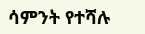ሳምንት የተሻሉ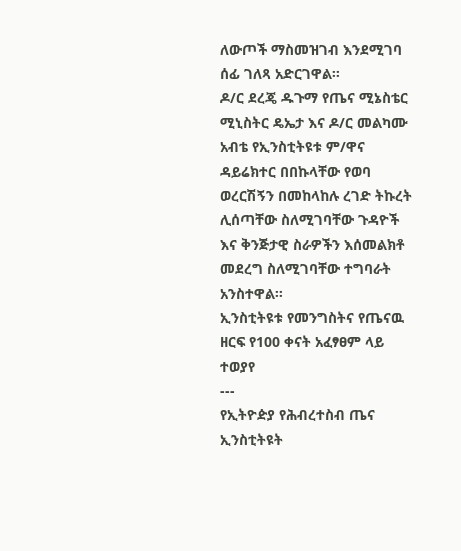ለውጦች ማስመዝገብ እንደሚገባ ሰፊ ገለጻ አድርገዋል፡፡
ዶ/ር ደረጄ ዱጉማ የጤና ሚኔስቴር ሚኒስትር ዴኤታ እና ዶ/ር መልካሙ አብቴ የኢንስቲትዩቱ ም/ዋና ዳይሬክተር በበኩላቸው የወባ ወረርሽኝን በመከላከሉ ረገድ ትኩረት ሊሰጣቸው ስለሚገባቸው ጉዳዮች እና ቅንጅታዊ ስራዎችን እሰመልክቶ መደረግ ስለሚገባቸው ተግባራት አንስተዋል፡፡
ኢንስቲትዩቱ የመንግስትና የጤናዉ ዘርፍ የ100 ቀናት አፈፃፀም ላይ ተወያየ
---
የኢትዮዽያ የሕብረተስብ ጤና ኢንስቲትዩት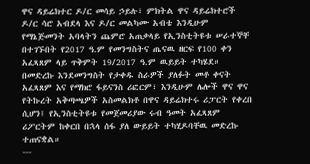ዋና ዳይሬክተር ዶ/ር መሳይ ኃይሉ፣ ምክትል ዋና ዳይሬክተሮች ዶ/ር ሳሮ አብደላ እና ዶ/ር መልካሙ አብቴ እንዲሁም የማኔጅመንት አባላትን ጨምሮ አጠቃላይ የኢንስቲትዩቱ ሠራተኞቸ በተገኙበት የ2017 ዓ.ም የመንግስትና ጤናዉ ዘርፍ የ100 ቀን አፈጻጸም ላይ ጥቅምት 19/2017 ዓ.ም ዉይይት ተካሄደ።
በመድረኩ እንደመንግስት የታቀዱ ስራዎች ያለፉት መቶ ቀናት አፈጻጸም እና የማክሮ ፋይናንስ ሪፎርም፣ እንዲሁም ሌሎች ዋና ዋና የትኩረት አቅጣጫዎች አስመልክቶ በዋና ዳይሬክተሩ ሪፓርት የቀረበ ሲሆን፤ የኢንስቲትዩቱ የመጀመሪያው ሩብ ዓመት አፈጻጸም ሪፖርትም ከቀርበ በኋላ ሰፋ ያለ ውይይት ተካሂዶባቸዉ መድረኩ ተጠናቋል።
---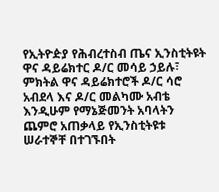የኢትዮዽያ የሕብረተስብ ጤና ኢንስቲትዩት ዋና ዳይሬክተር ዶ/ር መሳይ ኃይሉ፣ ምክትል ዋና ዳይሬክተሮች ዶ/ር ሳሮ አብደላ እና ዶ/ር መልካሙ አብቴ እንዲሁም የማኔጅመንት አባላትን ጨምሮ አጠቃላይ የኢንስቲትዩቱ ሠራተኞቸ በተገኙበት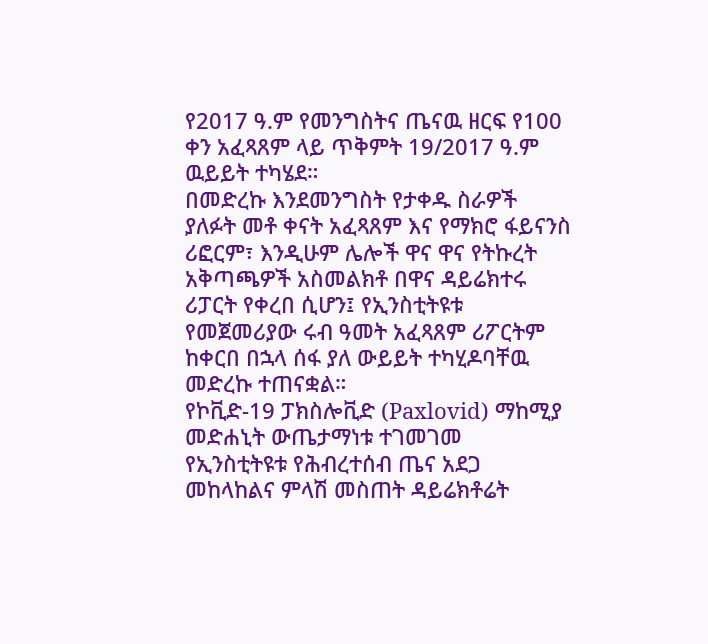የ2017 ዓ.ም የመንግስትና ጤናዉ ዘርፍ የ100 ቀን አፈጻጸም ላይ ጥቅምት 19/2017 ዓ.ም ዉይይት ተካሄደ።
በመድረኩ እንደመንግስት የታቀዱ ስራዎች ያለፉት መቶ ቀናት አፈጻጸም እና የማክሮ ፋይናንስ ሪፎርም፣ እንዲሁም ሌሎች ዋና ዋና የትኩረት አቅጣጫዎች አስመልክቶ በዋና ዳይሬክተሩ ሪፓርት የቀረበ ሲሆን፤ የኢንስቲትዩቱ የመጀመሪያው ሩብ ዓመት አፈጻጸም ሪፖርትም ከቀርበ በኋላ ሰፋ ያለ ውይይት ተካሂዶባቸዉ መድረኩ ተጠናቋል።
የኮቪድ-19 ፓክስሎቪድ (Paxlovid) ማከሚያ መድሐኒት ውጤታማነቱ ተገመገመ
የኢንስቲትዩቱ የሕብረተሰብ ጤና አደጋ መከላከልና ምላሽ መስጠት ዳይሬክቶሬት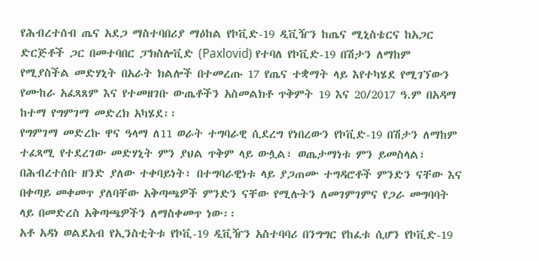የሕብረተሰብ ጤና አደጋ ማስተባበሪያ ማዕከል የኮቪድ-19 ዲቪዥን ከጤና ሚኒስቴርና ከአጋር ድርጅቶች ጋር በመተባበር ፓክስሎቪድ (Paxlovid) የተባለ የኮቪድ-19 በሽታን ለማከም የሚያስችል መድሃኒት በአራት ክልሎች በተመረጡ 17 የጤና ተቋማት ላይ እየተካሄደ የሚገኘውን የሙከራ አፈጻጸም እና የተመዘገቡ ውጤቶችን አስመልክቶ ጥቅምት 19 እና 20/2017 ዓ.ም በአዳማ ከተማ የግምገማ መድረክ አካሄደ፡፡
የግምገማ መድረኩ ዋና ዓላማ ለ11 ወራት ተግባራዊ ሲደረግ የነበረውን የኮቪድ-19 በሽታን ለማከም ተፈጻሚ የተደረገው መድሃኒት ምን ያህል ጥቅም ላይ ውሏል፣ ወጤታማነቱ ምን ይመስላል፣ በሕብረተሰቡ ዘንድ ያለው ተቀባይነት፣ በተግባራዊነቱ ላይ ያጋጠሙ ተግዳሮቶች ምንድን ናቸው እና በቀጣይ መቀመጥ ያለባቸው አቅጣጫዎች ምንድን ናቸው የሚሉትን ለመገምገምና የጋራ መግባባት ላይ በመድረስ አቅጣጫዎችን ለማስቀመጥ ነው፡፡
አቶ አዳነ ወልደአብ የኢንስቲትቱ የኮቪ-19 ዲቪዥን አስተባባሪ በንግግር የከፈቱ ሲሆን የኮቪድ-19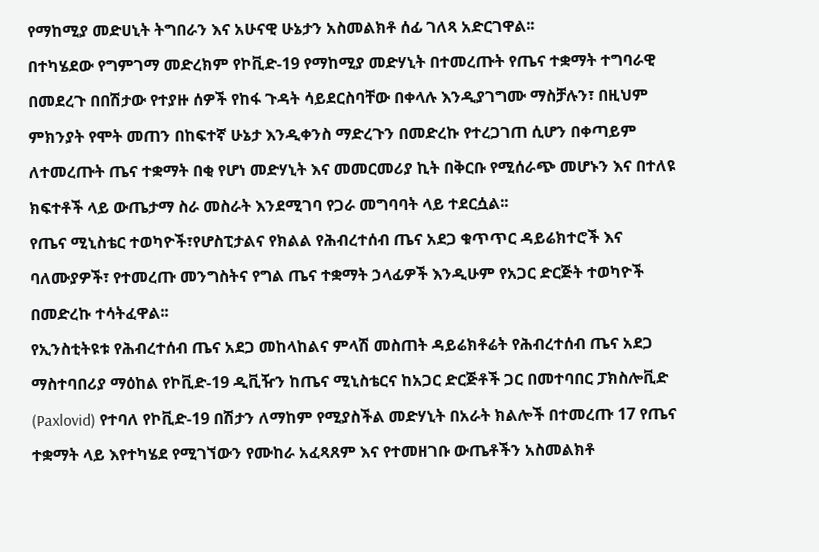የማከሚያ መድሀኒት ትግበራን እና አሁናዊ ሁኔታን አስመልክቶ ሰፊ ገለጻ አድርገዋል፡፡
በተካሄደው የግምገማ መድረክም የኮቪድ-19 የማከሚያ መድሃኒት በተመረጡት የጤና ተቋማት ተግባራዊ በመደረጉ በበሽታው የተያዙ ሰዎች የከፋ ጉዳት ሳይደርስባቸው በቀላሉ እንዲያገግሙ ማስቻሉን፣ በዚህም ምክንያት የሞት መጠን በከፍተኛ ሁኔታ እንዲቀንስ ማድረጉን በመድረኩ የተረጋገጠ ሲሆን በቀጣይም ለተመረጡት ጤና ተቋማት በቂ የሆነ መድሃኒት እና መመርመሪያ ኪት በቅርቡ የሚሰራጭ መሆኑን እና በተለዩ ክፍተቶች ላይ ውጤታማ ስራ መስራት እንደሚገባ የጋራ መግባባት ላይ ተደርሷል፡፡
የጤና ሚኒስቴር ተወካዮች፣የሆስፒታልና የክልል የሕብረተሰብ ጤና አደጋ ቁጥጥር ዳይሬክተሮች እና ባለሙያዎች፣ የተመረጡ መንግስትና የግል ጤና ተቋማት ኃላፊዎች እንዲሁም የአጋር ድርጅት ተወካዮች በመድረኩ ተሳትፈዋል፡፡
የኢንስቲትዩቱ የሕብረተሰብ ጤና አደጋ መከላከልና ምላሽ መስጠት ዳይሬክቶሬት የሕብረተሰብ ጤና አደጋ ማስተባበሪያ ማዕከል የኮቪድ-19 ዲቪዥን ከጤና ሚኒስቴርና ከአጋር ድርጅቶች ጋር በመተባበር ፓክስሎቪድ (Paxlovid) የተባለ የኮቪድ-19 በሽታን ለማከም የሚያስችል መድሃኒት በአራት ክልሎች በተመረጡ 17 የጤና ተቋማት ላይ እየተካሄደ የሚገኘውን የሙከራ አፈጻጸም እና የተመዘገቡ ውጤቶችን አስመልክቶ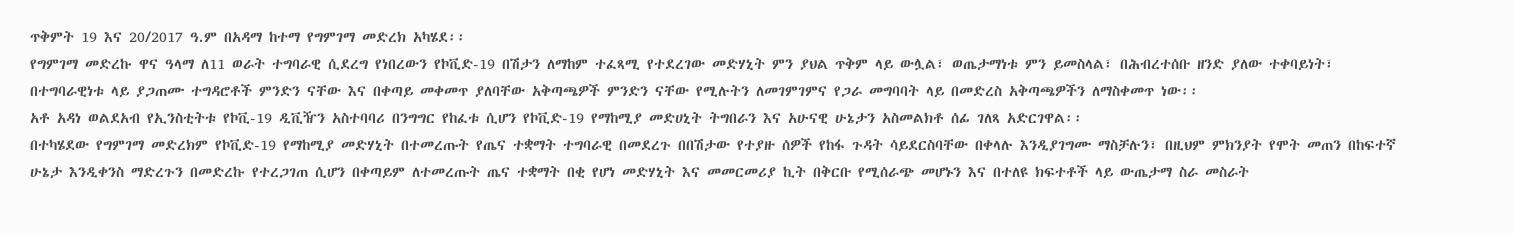ጥቅምት 19 እና 20/2017 ዓ.ም በአዳማ ከተማ የግምገማ መድረክ አካሄደ፡፡
የግምገማ መድረኩ ዋና ዓላማ ለ11 ወራት ተግባራዊ ሲደረግ የነበረውን የኮቪድ-19 በሽታን ለማከም ተፈጻሚ የተደረገው መድሃኒት ምን ያህል ጥቅም ላይ ውሏል፣ ወጤታማነቱ ምን ይመስላል፣ በሕብረተሰቡ ዘንድ ያለው ተቀባይነት፣ በተግባራዊነቱ ላይ ያጋጠሙ ተግዳሮቶች ምንድን ናቸው እና በቀጣይ መቀመጥ ያለባቸው አቅጣጫዎች ምንድን ናቸው የሚሉትን ለመገምገምና የጋራ መግባባት ላይ በመድረስ አቅጣጫዎችን ለማስቀመጥ ነው፡፡
አቶ አዳነ ወልደአብ የኢንስቲትቱ የኮቪ-19 ዲቪዥን አስተባባሪ በንግግር የከፈቱ ሲሆን የኮቪድ-19 የማከሚያ መድሀኒት ትግበራን እና አሁናዊ ሁኔታን አስመልክቶ ሰፊ ገለጻ አድርገዋል፡፡
በተካሄደው የግምገማ መድረክም የኮቪድ-19 የማከሚያ መድሃኒት በተመረጡት የጤና ተቋማት ተግባራዊ በመደረጉ በበሽታው የተያዙ ሰዎች የከፋ ጉዳት ሳይደርስባቸው በቀላሉ እንዲያገግሙ ማስቻሉን፣ በዚህም ምክንያት የሞት መጠን በከፍተኛ ሁኔታ እንዲቀንስ ማድረጉን በመድረኩ የተረጋገጠ ሲሆን በቀጣይም ለተመረጡት ጤና ተቋማት በቂ የሆነ መድሃኒት እና መመርመሪያ ኪት በቅርቡ የሚሰራጭ መሆኑን እና በተለዩ ክፍተቶች ላይ ውጤታማ ስራ መስራት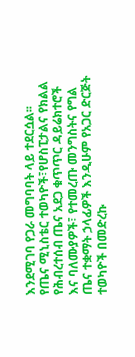እንደሚገባ የጋራ መግባባት ላይ ተደርሷል፡፡
የጤና ሚኒስቴር ተወካዮች፣የሆስፒታልና የክልል የሕብረተሰብ ጤና አደጋ ቁጥጥር ዳይሬክተሮች እና ባለሙያዎች፣ የተመረጡ መንግስትና የግል ጤና ተቋማት ኃላፊዎች እንዲሁም የአጋር ድርጅት ተወካዮች በመድረኩ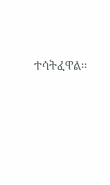ተሳትፈዋል፡፡